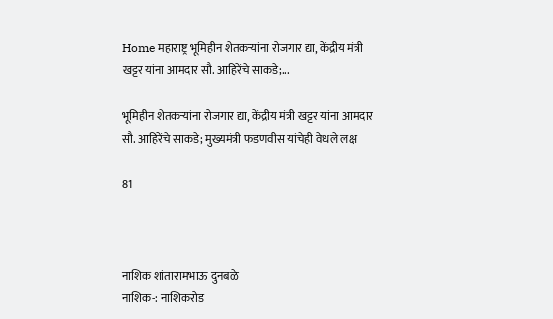Home महाराष्ट्र भूमिहीन शेतकऱ्यांना रोजगार द्या, केंद्रीय मंत्री खट्टर यांना आमदार सौ. आहिरेंचे साकडे;...

भूमिहीन शेतकऱ्यांना रोजगार द्या, केंद्रीय मंत्री खट्टर यांना आमदार सौ. आहिरेंचे साकडे; मुख्यमंत्री फडणवीस यांचेही वेधले लक्ष

81



नाशिक शांतारामभाऊ दुनबळे
नाशिक-: नाशिकरोड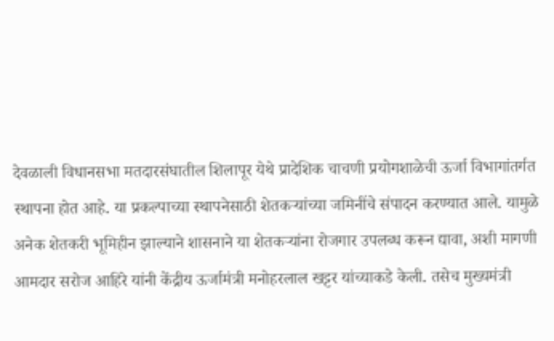देवळाली विधानसभा मतदारसंघातील शिलापूर येथे प्रादेशिक चाचणी प्रयोगशाळेची ऊर्जा विभागांतर्गत स्थापना होत आहे. या प्रकल्पाच्या स्थापनेसाठी शेतकऱ्यांच्या जमिनींचे संपादन करण्यात आले. यामुळे अनेक शेतकरी भूमिहीन झाल्याने शासनाने या शेतकऱ्यांना रोजगार उपलब्ध करून द्यावा, अशी मागणी आमदार सरोज आहिरे यांनी केंद्रीय ऊर्जामंत्री मनोहरलाल खट्टर यांच्याकडे केली. तसेच मुख्यमंत्री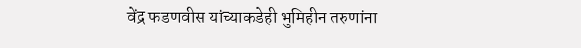वेंद्र फडणवीस यांच्याकडेही भुमिहीन तरुणांना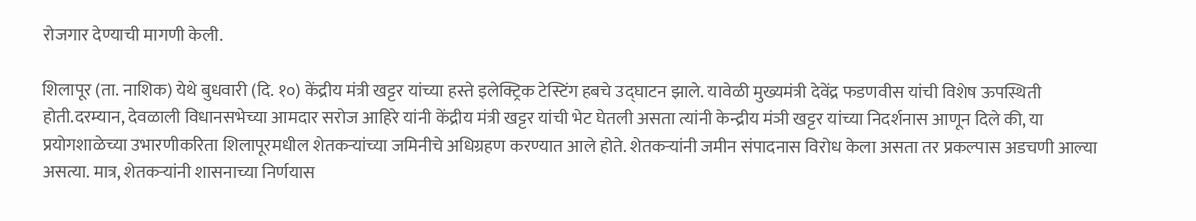रोजगार देण्याची मागणी केली.

शिलापूर (ता. नाशिक) येथे बुधवारी (दि. १०) केंद्रीय मंत्री खट्टर यांच्या हस्ते इलेक्ट्रिक टेस्टिंग हबचे उ‌द्घाटन झाले. यावेळी मुख्यमंत्री देवेंद्र फडणवीस यांची विशेष ऊपस्थिती होती.दरम्यान, देवळाली विधानसभेच्या आमदार सरोज आहिरे यांनी केंद्रीय मंत्री खट्टर यांची भेट घेतली असता त्यांनी केन्द्रीय मंञी खट्टर यांच्या निदर्शनास आणून दिले की, या प्रयोगशाळेच्या उभारणीकरिता शिलापूरमधील शेतकऱ्यांच्या जमिनीचे अधिग्रहण करण्यात आले होते. शेतकऱ्यांनी जमीन संपादनास विरोध केला असता तर प्रकल्पास अडचणी आल्या असत्या. मात्र, शेतकऱ्यांनी शासनाच्या निर्णयास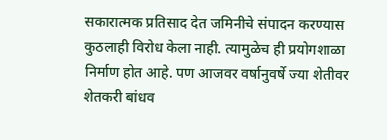सकारात्मक प्रतिसाद देत जमिनीचे संपादन करण्यास कुठलाही विरोध केला नाही. त्यामुळेच ही प्रयोगशाळा निर्माण होत आहे. पण आजवर वर्षानुवर्षे ज्या शेतीवर शेतकरी बांधव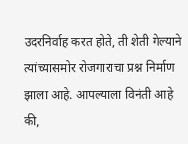उदरनिर्वाह करत होते, ती शेती गेल्याने त्यांच्यासमोर रोजगाराचा प्रश्न निर्माण झाला आहे. आपल्याला विनंती आहे की,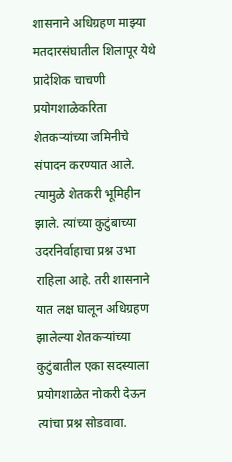शासनाने अधिग्रहण माझ्या मतदारसंघातील शिलापूर येथे प्रादेशिक चाचणी प्रयोगशाळेकरिता शेतकऱ्यांच्या जमिनीचे संपादन करण्यात आले. त्यामुळे शेतकरी भूमिहीन झाले. त्यांच्या कुटुंबाच्या उदरनिर्वाहाचा प्रश्न उभा राहिला आहे. तरी शासनाने यात लक्ष घालून अधिग्रहण झालेल्या शेतकऱ्यांच्या कुटुंबातील एका सदस्याला प्रयोगशाळेत नोकरी देऊन त्यांचा प्रश्न सोडवावा.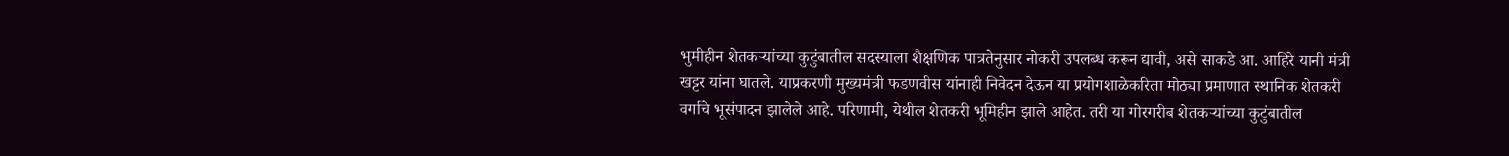भुमीहीन शेतकऱ्यांच्या कुटुंबातील सदस्याला शैक्षणिक पात्रतेनुसार नोकरी उपलब्ध करून द्यावी, असे साकडे आ. आहिरे यानी मंत्री खट्टर यांना घातले. याप्रकरणी मुख्यमंत्री फडणवीस यांनाही निवेदन देऊन या प्रयोगशाळेकरिता मोठ्या प्रमाणात स्थानिक शेतकरी वर्गाचे भूसंपादन झालेले आहे. परिणामी, येथील शेतकरी भूमिहीन झाले आहेत. तरी या गोरगरीब शेतकऱ्यांच्या कुटुंबातील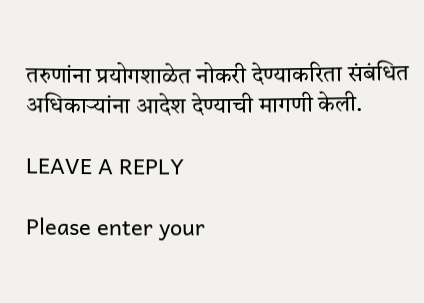तरुणांना प्रयोगशाळेत नोकरी देण्याकरिता संबंधित अधिकाऱ्यांना आदेश देण्याची मागणी केली.

LEAVE A REPLY

Please enter your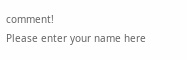comment!
Please enter your name here